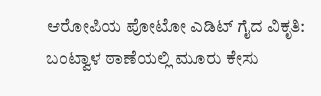ಆರೋಪಿಯ ಪೋಟೋ ಎಡಿಟ್ ಗೈದ ವಿಕೃತಿ: ಬಂಟ್ವಾಳ ಠಾಣೆಯಲ್ಲಿ ಮೂರು ಕೇಸು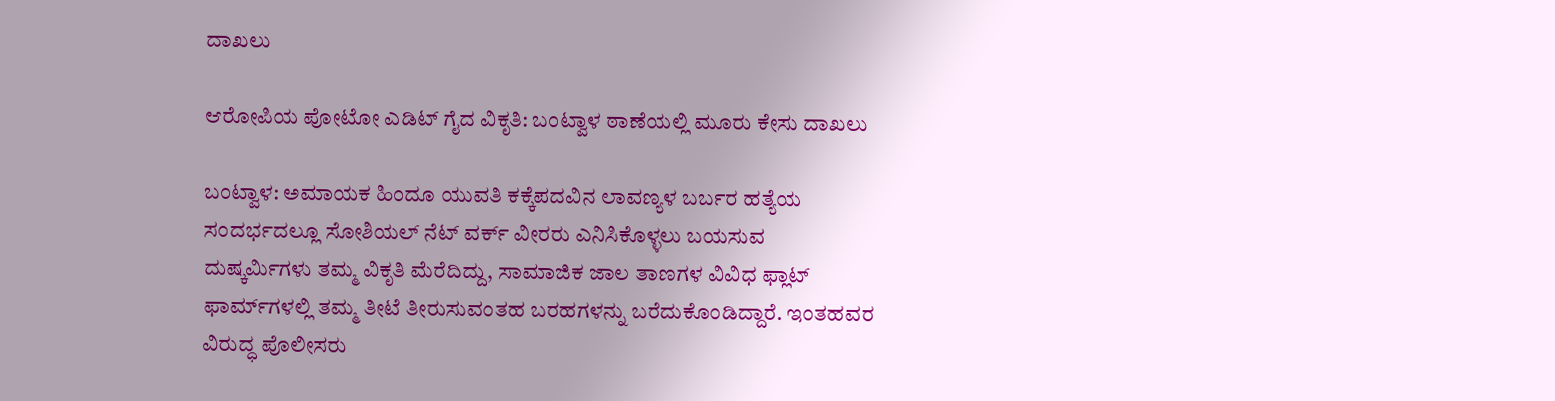ದಾಖಲು

ಆರೋಪಿಯ ಪೋಟೋ ಎಡಿಟ್ ಗೈದ ವಿಕೃತಿ: ಬಂಟ್ವಾಳ ಠಾಣೆಯಲ್ಲಿ ಮೂರು ಕೇಸು ದಾಖಲು

ಬಂಟ್ವಾಳ: ಅಮಾಯಕ ಹಿಂದೂ ಯುವತಿ ಕಕ್ಕೆಪದವಿನ ಲಾವಣ್ಯಳ ಬರ್ಬರ ಹತ್ಯೆಯ ಸಂದರ್ಭದಲ್ಲೂ ಸೋಶಿಯಲ್ ನೆಟ್ ವರ್ಕ್ ವೀರರು ಎನಿಸಿಕೊಳ್ಳಲು ಬಯಸುವ ದುಷ್ಕರ್ಮಿಗಳು ತಮ್ಮ ವಿಕೃತಿ ಮೆರೆದಿದ್ದು, ಸಾಮಾಜಿಕ ಜಾಲ ತಾಣಗಳ ವಿವಿಧ ಫ್ಲಾಟ್ ಫಾರ್ಮ್‌ಗಳಲ್ಲಿ ತಮ್ಮ ತೀಟೆ ತೀರುಸುವಂತಹ ಬರಹಗಳನ್ನು ಬರೆದುಕೊಂಡಿದ್ದಾರೆ. ಇಂತಹವರ ವಿರುದ್ಧ ಪೊಲೀಸರು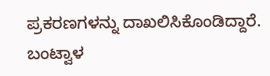ಪ್ರಕರಣಗಳನ್ನು ದಾಖಲಿಸಿಕೊಂಡಿದ್ದಾರೆ. ಬಂಟ್ವಾಳ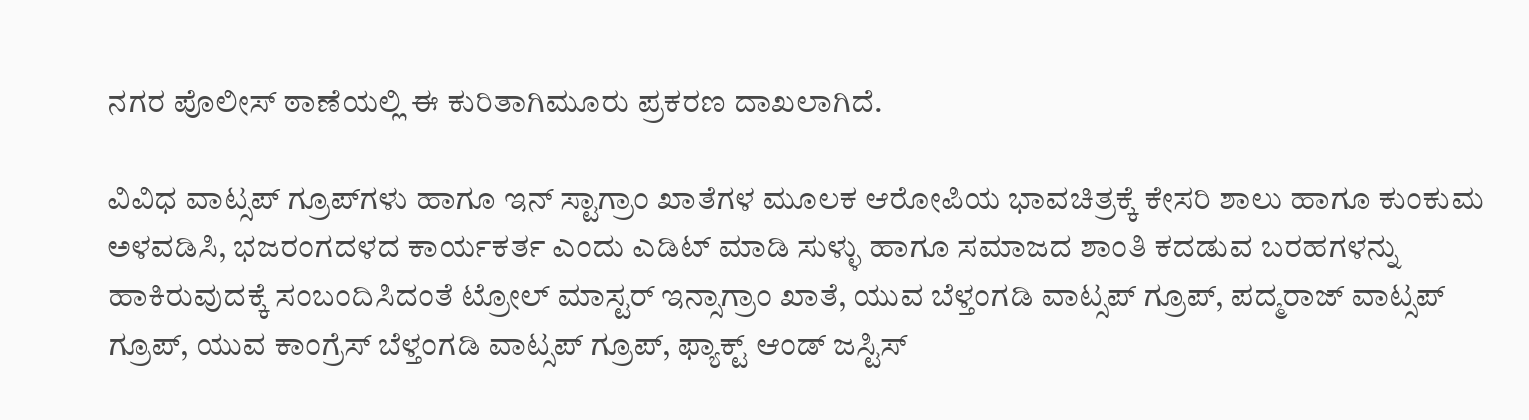ನಗರ ಪೊಲೀಸ್ ಠಾಣೆಯಲ್ಲಿ ಈ ಕುರಿತಾಗಿಮೂರು ಪ್ರಕರಣ ದಾಖಲಾಗಿದೆ.

ವಿವಿಧ ವಾಟ್ಸಪ್ ಗ್ರೂಪ್‌ಗಳು ಹಾಗೂ ಇನ್ ಸ್ಟಾಗ್ರಾಂ ಖಾತೆಗಳ ಮೂಲಕ ಆರೋಪಿಯ ಭಾವಚಿತ್ರಕ್ಕೆ ಕೇಸರಿ ಶಾಲು ಹಾಗೂ ಕುಂಕುಮ ಅಳವಡಿಸಿ, ಭಜರಂಗದಳದ ಕಾರ್ಯಕರ್ತ ಎಂದು ಎಡಿಟ್ ಮಾಡಿ ಸುಳ್ಳು ಹಾಗೂ ಸಮಾಜದ ಶಾಂತಿ ಕದಡುವ ಬರಹಗಳನ್ನು ಹಾಕಿರುವುದಕ್ಕೆ ಸಂಬಂದಿಸಿದಂತೆ ಟ್ರೋಲ್ ಮಾಸ್ಟರ್ ಇನ್ಸಾಗ್ರಾಂ ಖಾತೆ, ಯುವ ಬೆಳ್ತಂಗಡಿ ವಾಟ್ಸಪ್ ಗ್ರೂಪ್, ಪದ್ಮರಾಜ್ ವಾಟ್ಸಪ್ ಗ್ರೂಪ್, ಯುವ ಕಾಂಗ್ರೆಸ್ ಬೆಳ್ತಂಗಡಿ ವಾಟ್ಸಪ್ ಗ್ರೂಪ್, ಫ್ಯಾಕ್ಟ್ ಆಂಡ್ ಜಸ್ಟಿಸ್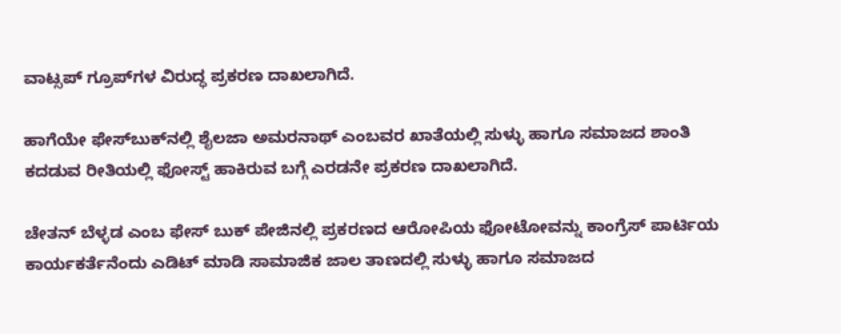ವಾಟ್ಸಪ್ ಗ್ರೂಪ್‌ಗಳ ವಿರುದ್ಧ ಪ್ರಕರಣ ದಾಖಲಾಗಿದೆ.

ಹಾಗೆಯೇ ಫೇಸ್‌ಬುಕ್‌ನಲ್ಲಿ ಶೈಲಜಾ ಅಮರನಾಥ್ ಎಂಬವರ ಖಾತೆಯಲ್ಲಿ ಸುಳ್ಳು ಹಾಗೂ ಸಮಾಜದ ಶಾಂತಿ ಕದಡುವ ರೀತಿಯಲ್ಲಿ ಫೋಸ್ಟ್ ಹಾಕಿರುವ ಬಗ್ಗೆ ಎರಡನೇ ಪ್ರಕರಣ ದಾಖಲಾಗಿದೆ.

ಚೇತನ್ ಬೆಳ್ಳಡ ಎಂಬ ಫೇಸ್ ಬುಕ್ ಪೇಜಿನಲ್ಲಿ ಪ್ರಕರಣದ ಆರೋಪಿಯ ಫೋಟೋವನ್ನು ಕಾಂಗ್ರೆಸ್ ಪಾರ್ಟಿಯ ಕಾರ್ಯಕರ್ತೆನೆಂದು ಎಡಿಟ್ ಮಾಡಿ ಸಾಮಾಜಿಕ ಜಾಲ ತಾಣದಲ್ಲಿ ಸುಳ್ಳು ಹಾಗೂ ಸಮಾಜದ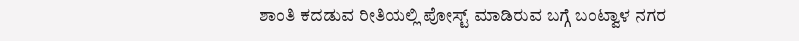ಶಾಂತಿ ಕದಡುವ ರೀತಿಯಲ್ಲಿ ಪೋಸ್ಟ್ ಮಾಡಿರುವ ಬಗ್ಗೆ ಬಂಟ್ವಾಳ ನಗರ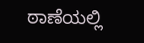ಠಾಣೆಯಲ್ಲಿ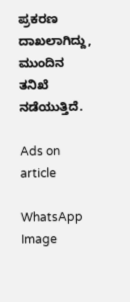ಪ್ರಕರಣ ದಾಖಲಾಗಿದ್ದು, ಮುಂದಿನ ತನಿಖೆ ನಡೆಯುತ್ತಿದೆ.

Ads on article

WhatsApp Image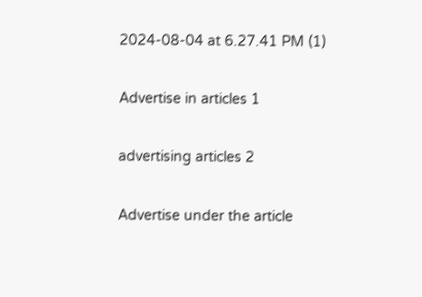2024-08-04 at 6.27.41 PM (1)

Advertise in articles 1

advertising articles 2

Advertise under the article